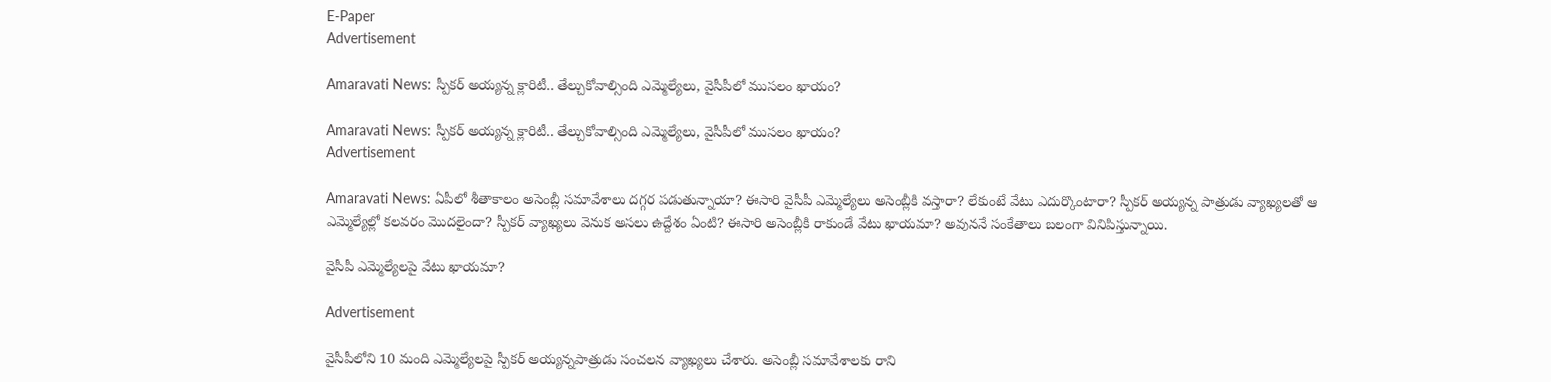E-Paper
Advertisement

Amaravati News: స్పీకర్ అయ్యన్న క్లారిటీ.. తేల్చుకోవాల్సింది ఎమ్మెల్యేలు, వైసీపీలో ముసలం ఖాయం?

Amaravati News: స్పీకర్ అయ్యన్న క్లారిటీ.. తేల్చుకోవాల్సింది ఎమ్మెల్యేలు, వైసీపీలో ముసలం ఖాయం?
Advertisement

Amaravati News: ఏపీలో శీతాకాలం అసెంబ్లీ సమావేశాలు దగ్గర పడుతున్నాయా? ఈసారి వైసీపీ ఎమ్మెల్యేలు అసెంబ్లీకి వస్తారా? లేకుంటే వేటు ఎదుర్కొంటారా? స్పీకర్ అయ్యన్న పాత్రుడు వ్యాఖ్యలతో ఆ ఎమ్మెల్యేల్లో కలవరం మొదలైందా? స్పీకర్ వ్యాఖ్యలు వెనుక అసలు ఉద్దేశం ఏంటి? ఈసారి అసెంబ్లీకి రాకుండే వేటు ఖాయమా? అవుననే సంకేతాలు బలంగా వినిపిస్తున్నాయి.

వైసీపీ ఎమ్మెల్యేలపై వేటు ఖాయమా?

Advertisement

వైసీపీలోని 10 మంది ఎమ్మెల్యేలపై స్పీకర్ అయ్యన్నపాత్రుడు సంచలన వ్యాఖ్యలు చేశారు. అసెంబ్లీ సమావేశాలకు రాని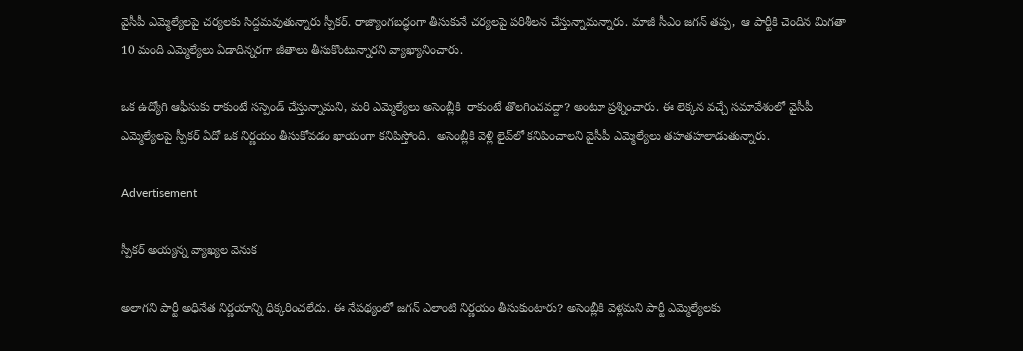వైసీపీ ఎమ్మెల్యేలపై చర్యలకు సిద్దమవుతున్నారు స్పీకర్. రాజ్యాంగబద్ధంగా తీసుకునే చర్యలపై పరిశీలన చేస్తున్నామన్నారు. మాజీ సీఎం జగన్ తప్ప,  ఆ పార్టీకి చెందిన మిగతా 10 మంది ఎమ్మెల్యేలు ఏడాదిన్నరగా జీతాలు తీసుకొంటున్నారని వ్యాఖ్యానించారు.

ఒక ఉద్యోగి ఆఫీసుకు రాకుంటే సస్పెండ్ చేస్తున్నామని, మరి ఎమ్మెల్యేలు అసెంబ్లీకి  రాకుంటే తొలగించవద్దా? అంటూ ప్రశ్నించారు. ఈ లెక్కన వచ్చే సమావేశంలో వైసీపీ ఎమ్మెల్యేలపై స్పీకర్ ఏదో ఒక నిర్ణయం తీసుకోవడం ఖాయంగా కనిపిస్తోంది.  అసెంబ్లీకి వెళ్లి లైవ్‌లో కనిపించాలని వైసీపీ ఎమ్మెల్యేలు తహతహలాడుతున్నారు.

Advertisement

స్పీకర్ అయ్యన్న వ్యాఖ్యల వెనుక

అలాగని పార్టీ అధినేత నిర్ణయాన్ని ధిక్కరించలేదు. ఈ నేపథ్యంలో జగన్ ఎలాంటి నిర్ణయం తీసుకుంటారు? అసెంబ్లీకి వెళ్లమని పార్టీ ఎమ్మెల్యేలకు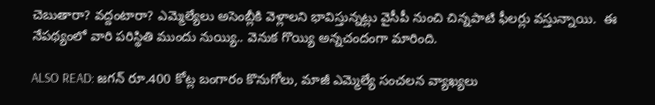చెబుతారా? వద్దంటారా? ఎమ్మెల్యేలు అసెంబ్లీకి వెళ్లాలని భావిస్తున్నట్లు వైసీపీ నుంచి చిన్నపాటి ఫీలర్లు వస్తున్నాయి.  ఈ నేపథ్యంలో వారి పరిస్థితి ముందు నుయ్యి.. వెనుక గొయ్యి అన్నచందంగా మారింది.

ALSO READ: జగన్ రూ.400 కోట్ల బంగారం కొనుగోలు, మాజీ ఎమ్మెల్యే సంచలన వ్యాఖ్యలు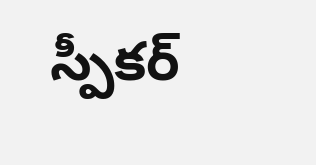స్పీకర్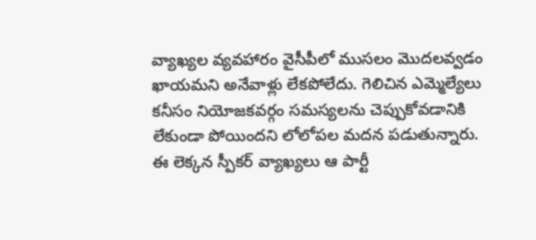వ్యాఖ్యల వ్యవహారం వైసీపీలో ముసలం మొదలవ్వడం ఖాయమని అనేవాళ్లు లేకపోలేదు. గెలిచిన ఎమ్మెల్యేలు కనీసం నియోజకవర్గం సమస్యలను చెప్పుకోవడానికి లేకుండా పోయిందని లోలోపల మదన పడుతున్నారు.  ఈ లెక్కన స్పీకర్ వ్యాఖ్యలు ఆ పార్టీ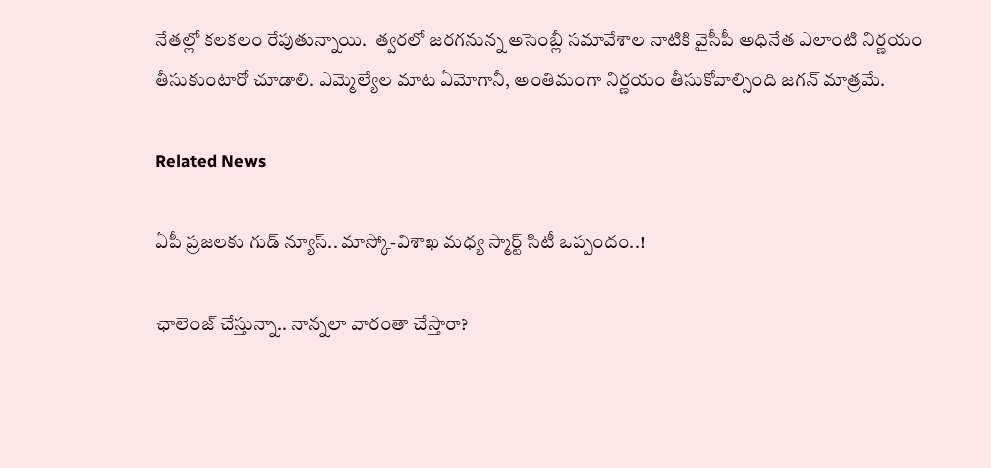నేతల్లో కలకలం రేపుతున్నాయి.  త్వరలో జరగనున్న అసెంబ్లీ సమావేశాల నాటికి వైసీపీ అధినేత ఎలాంటి నిర్ణయం తీసుకుంటారో చూడాలి. ఎమ్మెల్యేల మాట ఏమోగానీ, అంతిమంగా నిర్ణయం తీసుకోవాల్సింది జగన్ మాత్రమే.

Related News

ఏపీ ప్రజలకు గుడ్ న్యూస్.. మాస్కో-విశాఖ మధ్య స్మార్ట్ సిటీ ఒప్పందం..!

ఛాలెంజ్ చేస్తున్నా.. నాన్నలా వారంతా చేస్తారా?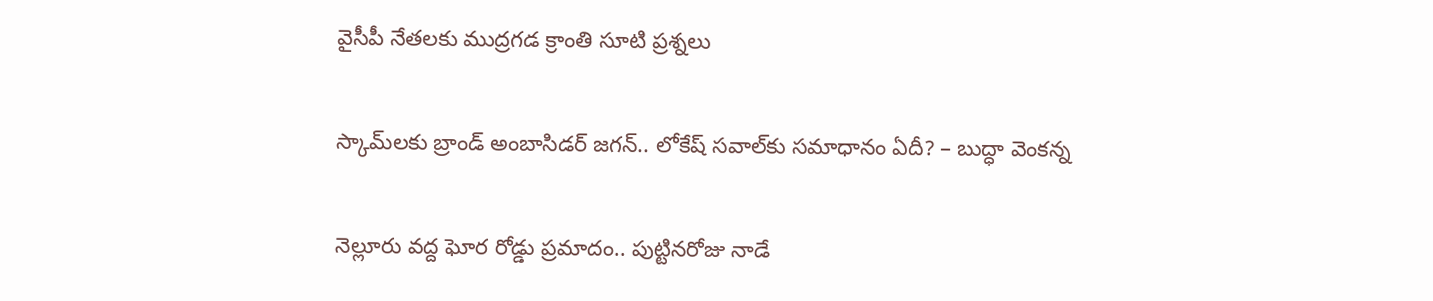వైసీపీ నేతలకు ముద్రగడ క్రాంతి సూటి ప్రశ్నలు

స్కామ్‌లకు బ్రాండ్ అంబాసిడర్ జగన్.. లోకేష్ సవాల్‌కు సమాధానం ఏదీ? – బుద్ధా వెంకన్న

నెల్లూరు వద్ద ఘోర రోడ్డు ప్రమాదం.. పుట్టినరోజు నాడే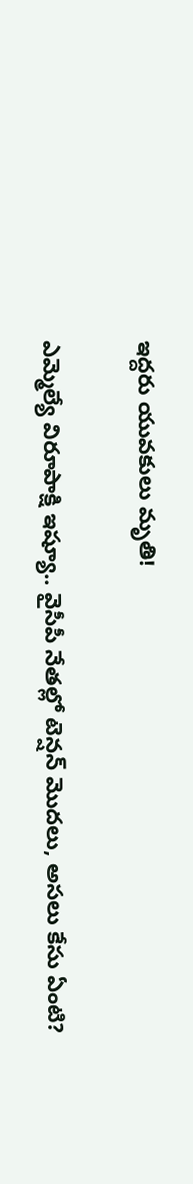ఇద్దరు యువకులు మృతి!

ఎమ్మెల్యే విరూపాక్షి ఇష్యూ.. వైసీపీ నేతల్లో టెన్షన్ మొదలు, అసలు కేసు ఏంటి?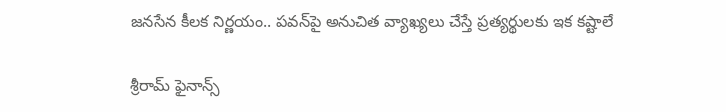జనసేన కీలక నిర్ణయం.. పవన్‌పై అనుచిత వ్యాఖ్యలు చేస్తే ప్రత్యర్థులకు ఇక కష్టాలే

శ్రీరామ్ ఫైనాన్స్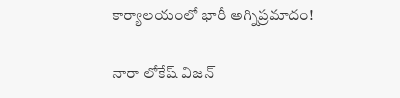కార్యాలయంలో భారీ అగ్నిప్రమాదం!

నారా లోకేష్ విజన్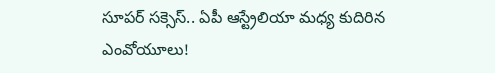సూపర్ సక్సెస్.. ఏపీ ఆస్ట్రేలియా మధ్య కుదిరిన ఎంవోయూలు!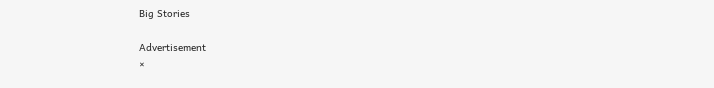Big Stories

Advertisement
×